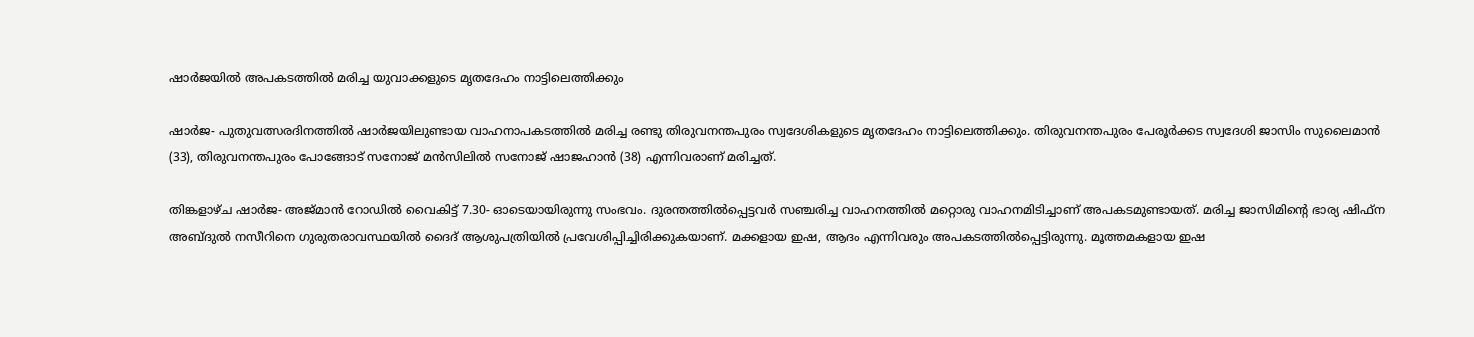ഷാര്‍ജയില്‍ അപകടത്തില്‍ മരിച്ച യുവാക്കളുടെ മൃതദേഹം നാട്ടിലെത്തിക്കും

ഷാര്‍ജ- പുതുവത്സരദിനത്തില്‍ ഷാര്‍ജയിലുണ്ടായ വാഹനാപകടത്തില്‍ മരിച്ച രണ്ടു തിരുവനന്തപുരം സ്വദേശികളുടെ മൃതദേഹം നാട്ടിലെത്തിക്കും. തിരുവനന്തപുരം പേരൂര്‍ക്കട സ്വദേശി ജാസിം സുലൈമാന്‍ (33), തിരുവനന്തപുരം പോങ്ങോട് സനോജ് മന്‍സിലില്‍ സനോജ് ഷാജഹാന്‍ (38) എന്നിവരാണ് മരിച്ചത്.

തിങ്കളാഴ്ച ഷാര്‍ജ- അജ്മാന്‍ റോഡില്‍ വൈകിട്ട് 7.30- ഓടെയായിരുന്നു സംഭവം. ദുരന്തത്തില്‍പ്പെട്ടവര്‍ സഞ്ചരിച്ച വാഹനത്തില്‍ മറ്റൊരു വാഹനമിടിച്ചാണ് അപകടമുണ്ടായത്. മരിച്ച ജാസിമിന്റെ ഭാര്യ ഷിഫ്‌ന അബ്ദുല്‍ നസീറിനെ ഗുരുതരാവസ്ഥയില്‍ ദൈദ് ആശുപത്രിയില്‍ പ്രവേശിപ്പിച്ചിരിക്കുകയാണ്. മക്കളായ ഇഷ, ആദം എന്നിവരും അപകടത്തില്‍പ്പെട്ടിരുന്നു. മൂത്തമകളായ ഇഷ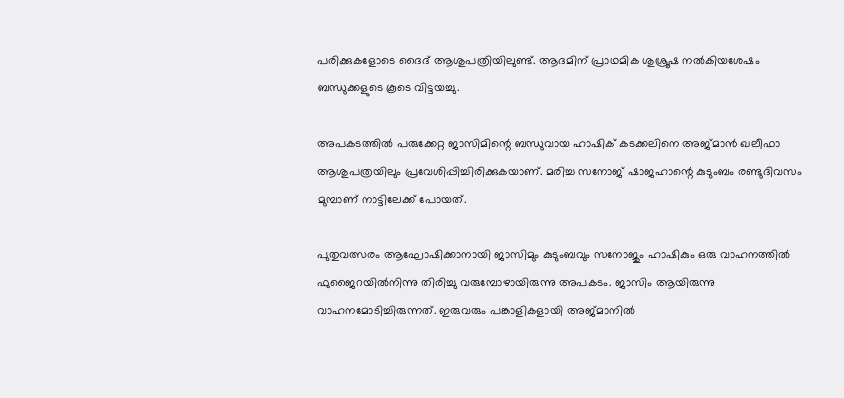പരിക്കുകളോടെ ദൈദ് ആശുപത്രിയിലുണ്ട്. ആദമിന് പ്രാഥമിക ശുശ്രൂഷ നല്‍കിയശേഷം ബന്ധുക്കളുടെ കൂടെ വിട്ടയച്ചു.

അപകടത്തില്‍ പരുക്കേറ്റ ജാസിമിന്റെ ബന്ധുവായ ഹാഷിക് കടക്കലിനെ അജ്മാന്‍ ഖലീഫാ ആശുപത്രയിലും പ്രവേശിപ്പിച്ചിരിക്കുകയാണ്. മരിച്ച സനോജ് ഷാജഹാന്റെ കുടുംബം രണ്ടുദിവസം മുമ്പാണ് നാട്ടിലേക്ക് പോയത്.

പുതുവത്സരം ആഘോഷിക്കാനായി ജാസിമും കുടുംബവും സനോജും ഹാഷികും ഒരു വാഹനത്തില്‍ ഫുജൈറയില്‍നിന്നു തിരിച്ചു വരുമ്പോഴായിരുന്നു അപകടം. ജാസിം ആയിരുന്നു വാഹനമോടിച്ചിരുന്നത്. ഇരുവരും പങ്കാളികളായി അജ്മാനില്‍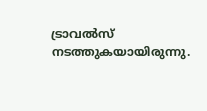ട്രാവല്‍സ് നടത്തുകയായിരുന്നു.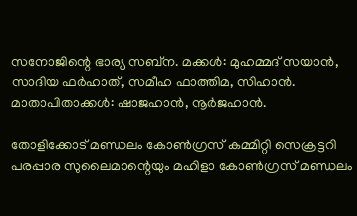സനോജിന്റെ ഭാര്യ സബ്‌ന. മക്കള്‍: മുഹമ്മദ് സയാന്‍, സാദിയ ഫര്‍ഹാത്, സമീഹ ഫാത്തിമ, സിഹാന്‍. മാതാപിതാക്കള്‍: ഷാജഹാന്‍, നൂര്‍ജഹാന്‍.

തോളിക്കോട് മണ്ഡലം കോണ്‍ഗ്രസ് കമ്മിറ്റി സെക്രട്ടറി പരപ്പാര സുലൈമാന്റെയും മഹിളാ കോണ്‍ഗ്രസ് മണ്ഡലം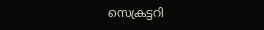സെക്രട്ടറി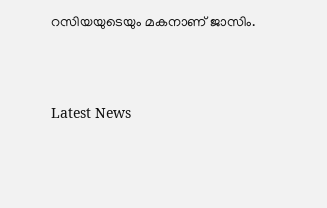റസിയയുടെയും മകനാണ് ജാസിം.





Latest News